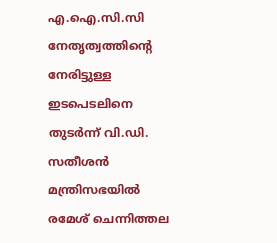എ.ഐ.സി.സി നേതൃത്വത്തിന്റെ നേരിട്ടുള്ള ഇടപെടലിനെ തുടർന്ന് വി.ഡി. സതീശൻ മന്ത്രിസഭയിൽ രമേശ് ചെന്നിത്തല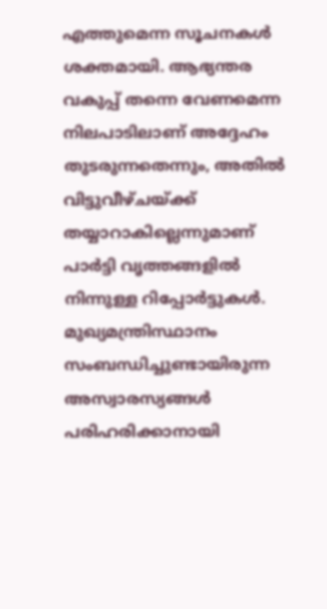എത്തുമെന്ന സൂചനകൾ ശക്തമായി. ആഭ്യന്തര വകുപ്പ് തന്നെ വേണമെന്ന നിലപാടിലാണ് അദ്ദേഹം തുടരുന്നതെന്നും, അതിൽ വിട്ടുവീഴ്ചയ്ക്ക് തയ്യാറാകില്ലെന്നുമാണ് പാർട്ടി വൃത്തങ്ങളിൽ നിന്നുള്ള റിപ്പോർട്ടുകൾ. മുഖ്യമന്ത്രിസ്ഥാനം സംബന്ധിച്ചുണ്ടായിരുന്ന അസ്വാരസ്യങ്ങൾ പരിഹരിക്കാനായി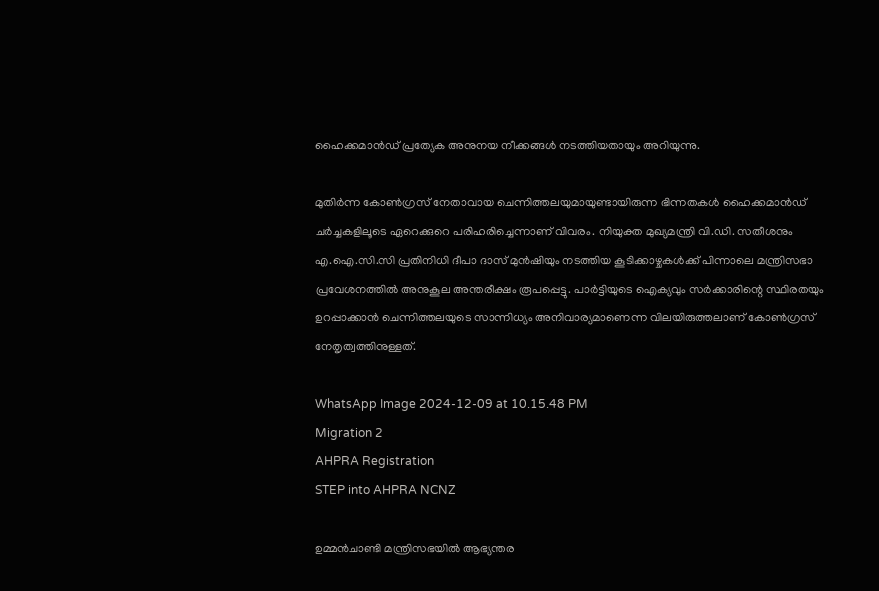ഹൈക്കമാൻഡ് പ്രത്യേക അനുനയ നീക്കങ്ങൾ നടത്തിയതായും അറിയുന്നു.

മുതിർന്ന കോൺഗ്രസ് നേതാവായ ചെന്നിത്തലയുമായുണ്ടായിരുന്ന ഭിന്നതകൾ ഹൈക്കമാൻഡ് ചർച്ചകളിലൂടെ ഏറെക്കുറെ പരിഹരിച്ചെന്നാണ് വിവരം. നിയുക്ത മുഖ്യമന്ത്രി വി.ഡി. സതീശനും എ.ഐ.സി.സി പ്രതിനിധി ദീപാ ദാസ് മുൻഷിയും നടത്തിയ കൂടിക്കാഴ്ചകൾക്ക് പിന്നാലെ മന്ത്രിസഭാ പ്രവേശനത്തിൽ അനുകൂല അന്തരീക്ഷം രൂപപ്പെട്ടു. പാർട്ടിയുടെ ഐക്യവും സർക്കാരിന്റെ സ്ഥിരതയും ഉറപ്പാക്കാൻ ചെന്നിത്തലയുടെ സാന്നിധ്യം അനിവാര്യമാണെന്ന വിലയിരുത്തലാണ് കോൺഗ്രസ് നേതൃത്വത്തിനുള്ളത്.

WhatsApp Image 2024-12-09 at 10.15.48 PM
Migration 2
AHPRA Registration
STEP into AHPRA NCNZ

ഉമ്മൻചാണ്ടി മന്ത്രിസഭയിൽ ആഭ്യന്തര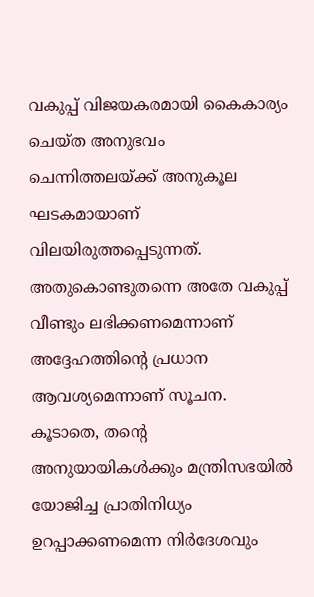വകുപ്പ് വിജയകരമായി കൈകാര്യം ചെയ്ത അനുഭവം ചെന്നിത്തലയ്ക്ക് അനുകൂല ഘടകമായാണ് വിലയിരുത്തപ്പെടുന്നത്. അതുകൊണ്ടുതന്നെ അതേ വകുപ്പ് വീണ്ടും ലഭിക്കണമെന്നാണ് അദ്ദേഹത്തിന്റെ പ്രധാന ആവശ്യമെന്നാണ് സൂചന. കൂടാതെ, തന്റെ അനുയായികൾക്കും മന്ത്രിസഭയിൽ യോജിച്ച പ്രാതിനിധ്യം ഉറപ്പാക്കണമെന്ന നിർദേശവും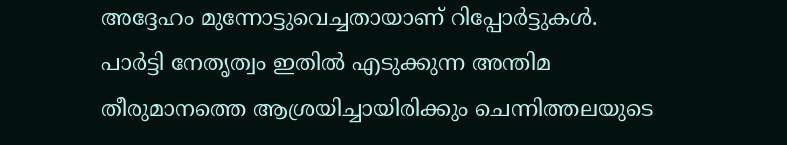അദ്ദേഹം മുന്നോട്ടുവെച്ചതായാണ് റിപ്പോർട്ടുകൾ. പാർട്ടി നേതൃത്വം ഇതിൽ എടുക്കുന്ന അന്തിമ തീരുമാനത്തെ ആശ്രയിച്ചായിരിക്കും ചെന്നിത്തലയുടെ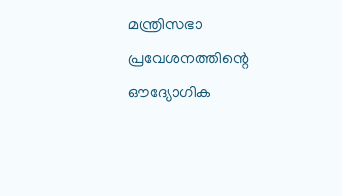മന്ത്രിസഭാ പ്രവേശനത്തിന്റെ ഔദ്യോഗിക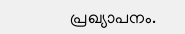പ്രഖ്യാപനം.